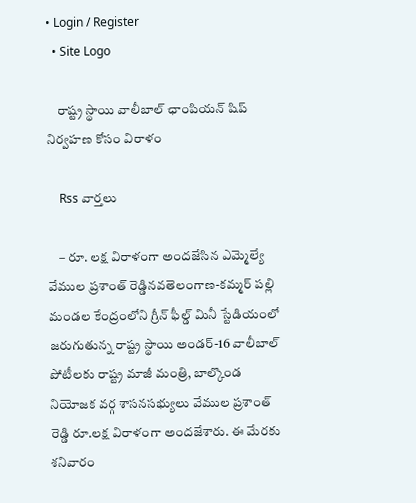• Login / Register
  • Site Logo

    రాష్ట్ర స్థాయి వాలీబాల్ ఛాంపియన్ షిప్ నిర్వహణ కోసం విరాళం

    Rss వార్తలు

    – రూ. లక్ష విరాళంగా అందజేసిన ఎమ్మెల్యే వేముల ప్రశాంత్ రెడ్డినవతెలంగాణ-కమ్మర్ పల్లి మండల కేంద్రంలోని గ్రీన్ ఫీల్డ్ మినీ స్టేడియంలో  జరుగుతున్న రాష్ట్ర స్థాయి అండర్-16 వాలీబాల్ పోటీలకు రాష్ట్ర మాజీ మంత్రి, బాల్కొండ నియోజక వర్గ శాసనసభ్యులు వేముల ప్రశాంత్ రెడ్డి రూ.లక్ష విరాళంగా అందజేశారు. ఈ మేరకు శనివారం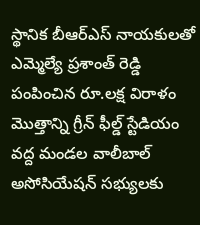స్థానిక బీఆర్ఎస్ నాయకులతో ఎమ్మెల్యే ప్రశాంత్ రెడ్డి పంపించిన రూ.లక్ష విరాళం మొత్తాన్ని గ్రీన్ ఫీల్డ్ స్టేడియం వద్ద మండల వాలీబాల్ అసోసియేషన్ సభ్యులకు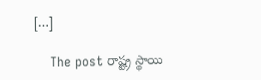[…]

    The post రాష్ట్ర స్థాయి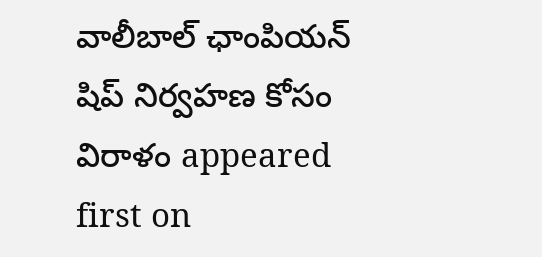వాలీబాల్ ఛాంపియన్ షిప్ నిర్వహణ కోసం విరాళం appeared first on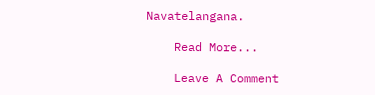Navatelangana.

    Read More...

    Leave A Comment